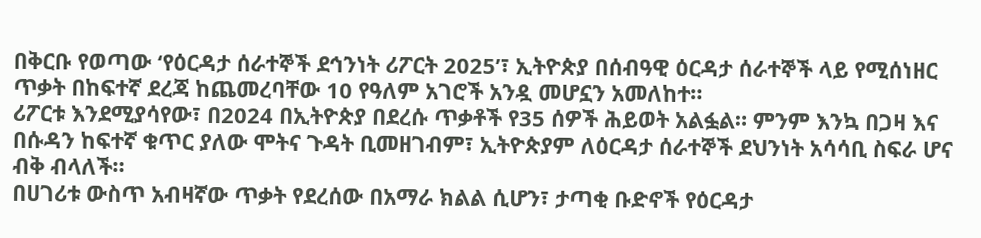በቅርቡ የወጣው ‘የዕርዳታ ሰራተኞች ደኅንነት ሪፖርት 2025’፣ ኢትዮጵያ በሰብዓዊ ዕርዳታ ሰራተኞች ላይ የሚሰነዘር ጥቃት በከፍተኛ ደረጃ ከጨመረባቸው 10 የዓለም አገሮች አንዷ መሆኗን አመለከተ።
ሪፖርቱ እንደሚያሳየው፣ በ2024 በኢትዮጵያ በደረሱ ጥቃቶች የ35 ሰዎች ሕይወት አልፏል። ምንም እንኳ በጋዛ እና በሱዳን ከፍተኛ ቁጥር ያለው ሞትና ጉዳት ቢመዘገብም፣ ኢትዮጵያም ለዕርዳታ ሰራተኞች ደህንነት አሳሳቢ ስፍራ ሆና ብቅ ብላለች።
በሀገሪቱ ውስጥ አብዛኛው ጥቃት የደረሰው በአማራ ክልል ሲሆን፣ ታጣቂ ቡድኖች የዕርዳታ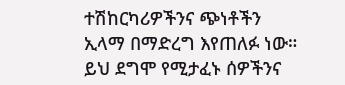ተሽከርካሪዎችንና ጭነቶችን ኢላማ በማድረግ እየጠለፉ ነው። ይህ ደግሞ የሚታፈኑ ሰዎችንና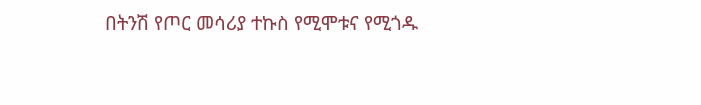በትንሽ የጦር መሳሪያ ተኩስ የሚሞቱና የሚጎዱ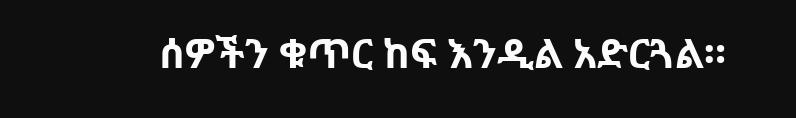ሰዎችን ቁጥር ከፍ እንዲል አድርጓል።